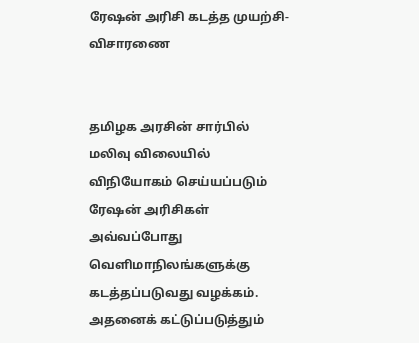ரேஷன் அரிசி கடத்த முயற்சி- விசாரணை


தமிழக அரசின் சார்பில் மலிவு விலையில் விநியோகம் செய்யப்படும் ரேஷன் அரிசிகள் அவ்வப்போது வெளிமாநிலங்களுக்கு கடத்தப்படுவது வழக்கம். அதனைக் கட்டுப்படுத்தும்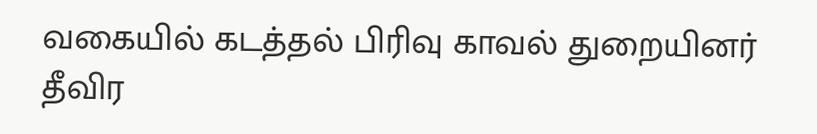வகையில் கடத்தல் பிரிவு காவல் துறையினர் தீவிர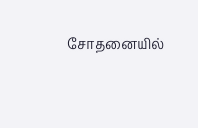சோதனையில்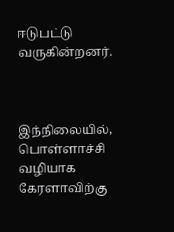ஈடுபட்டு வருகின்றனர்.



இந்நிலையில், பொள்ளாச்சி வழியாக கேரளாவிற்கு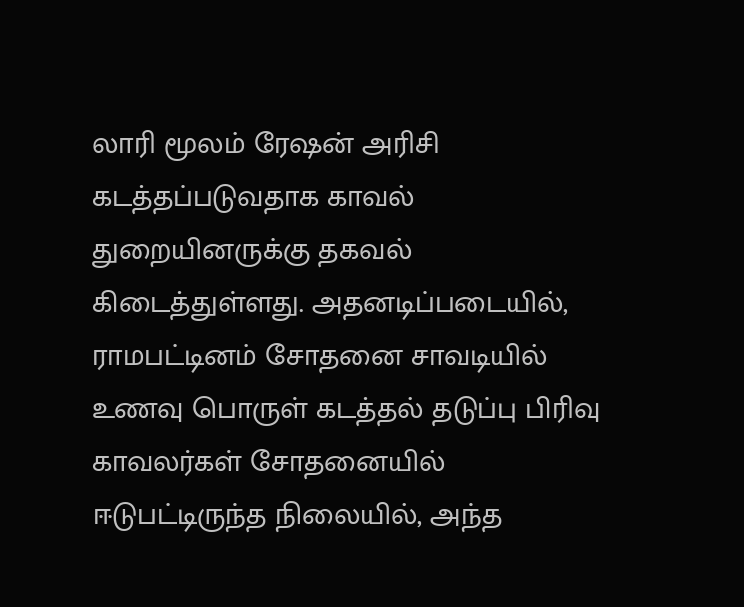லாரி மூலம் ரேஷன் அரிசி கடத்தப்படுவதாக காவல் துறையினருக்கு தகவல் கிடைத்துள்ளது. அதனடிப்படையில், ராமபட்டினம் சோதனை சாவடியில் உணவு பொருள் கடத்தல் தடுப்பு பிரிவு காவலர்கள் சோதனையில் ஈடுபட்டிருந்த நிலையில், அந்த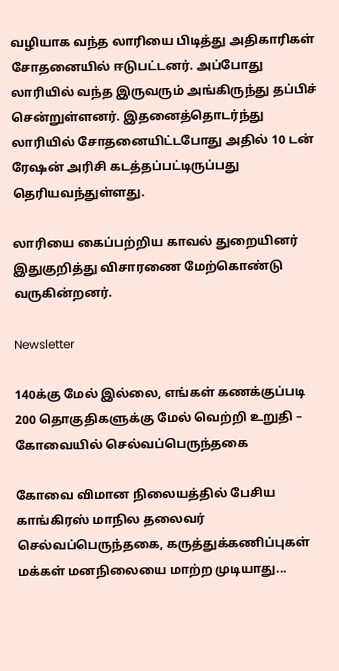வழியாக வந்த லாரியை பிடித்து அதிகாரிகள் சோதனையில் ஈடுபட்டனர். அப்போது லாரியில் வந்த இருவரும் அங்கிருந்து தப்பிச் சென்றுள்ளனர். இதனைத்தொடர்ந்து லாரியில் சோதனையிட்டபோது அதில் 10 டன் ரேஷன் அரிசி கடத்தப்பட்டிருப்பது தெரியவந்துள்ளது.

லாரியை கைப்பற்றிய காவல் துறையினர் இதுகுறித்து விசாரணை மேற்கொண்டு வருகின்றனர்.

Newsletter

140க்கு மேல் இல்லை, எங்கள் கணக்குப்படி 200 தொகுதிகளுக்கு மேல் வெற்றி உறுதி – கோவையில் செல்வப்பெருந்தகை

கோவை விமான நிலையத்தில் பேசிய காங்கிரஸ் மாநில தலைவர் செல்வப்பெருந்தகை, கருத்துக்கணிப்புகள் மக்கள் மனநிலையை மாற்ற முடியாது...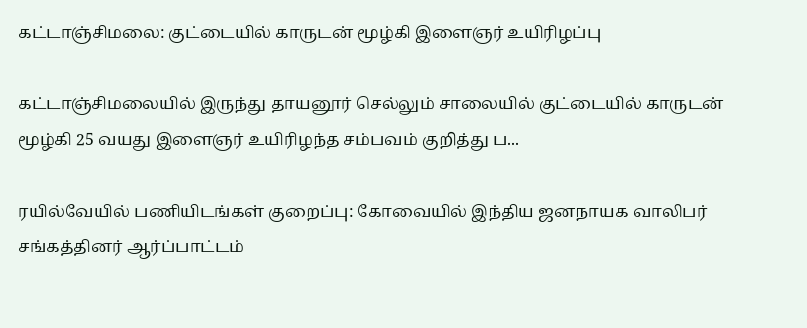கட்டாஞ்சிமலை: குட்டையில் காருடன் மூழ்கி இளைஞர் உயிரிழப்பு

கட்டாஞ்சிமலையில் இருந்து தாயனூர் செல்லும் சாலையில் குட்டையில் காருடன் மூழ்கி 25 வயது இளைஞர் உயிரிழந்த சம்பவம் குறித்து ப...

ரயில்வேயில் பணியிடங்கள் குறைப்பு: கோவையில் இந்திய ஜனநாயக வாலிபர் சங்கத்தினர் ஆர்ப்பாட்டம்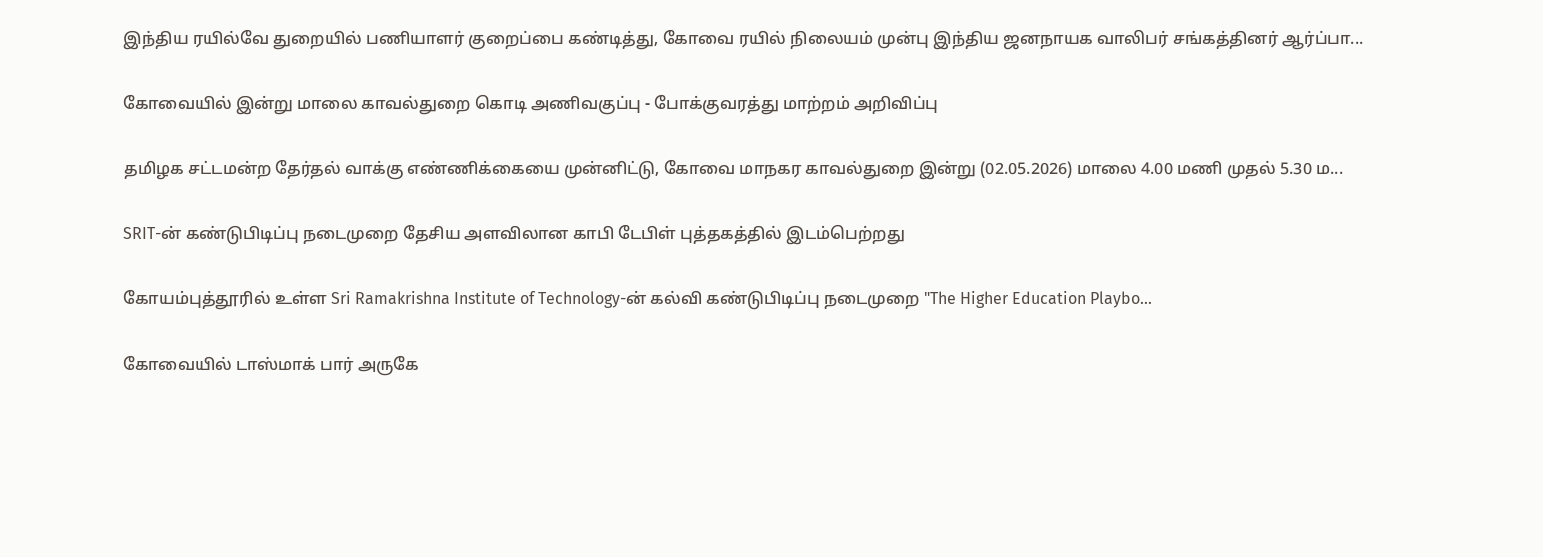இந்திய ரயில்வே துறையில் பணியாளர் குறைப்பை கண்டித்து, கோவை ரயில் நிலையம் முன்பு இந்திய ஜனநாயக வாலிபர் சங்கத்தினர் ஆர்ப்பா...

கோவையில் இன்று மாலை காவல்துறை கொடி அணிவகுப்பு - போக்குவரத்து மாற்றம் அறிவிப்பு

தமிழக சட்டமன்ற தேர்தல் வாக்கு எண்ணிக்கையை முன்னிட்டு, கோவை மாநகர காவல்துறை இன்று (02.05.2026) மாலை 4.00 மணி முதல் 5.30 ம...

SRIT-ன் கண்டுபிடிப்பு நடைமுறை தேசிய அளவிலான காபி டேபிள் புத்தகத்தில் இடம்பெற்றது

கோயம்புத்தூரில் உள்ள Sri Ramakrishna Institute of Technology-ன் கல்வி கண்டுபிடிப்பு நடைமுறை "The Higher Education Playbo...

கோவையில் டாஸ்மாக் பார் அருகே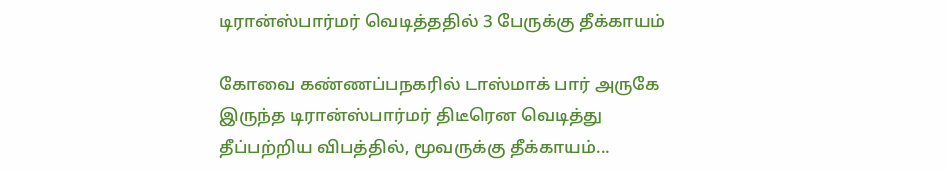டிரான்ஸ்பார்மர் வெடித்ததில் 3 பேருக்கு தீக்காயம்

கோவை கண்ணப்பநகரில் டாஸ்மாக் பார் அருகே இருந்த டிரான்ஸ்பார்மர் திடீரென வெடித்து தீப்பற்றிய விபத்தில், மூவருக்கு தீக்காயம்...